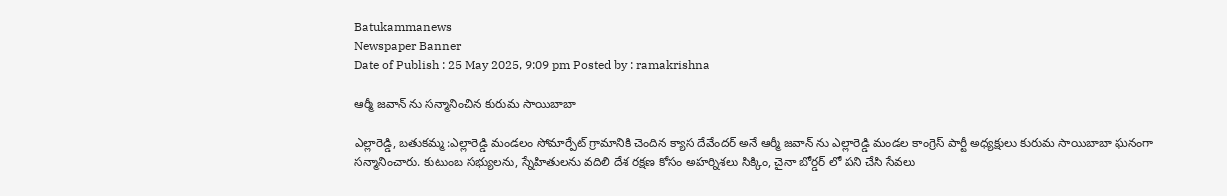Batukammanews
Newspaper Banner
Date of Publish : 25 May 2025, 9:09 pm Posted by : ramakrishna

ఆర్మీ జవాన్ ను సన్మానించిన కురుమ సాయిబాబా

ఎల్లారెడ్డి, బతుకమ్మ :ఎల్లారెడ్డి మండలం సోమార్పేట్ గ్రామానికి చెందిన క్యాస దేవేందర్ అనే ఆర్మీ జవాన్ ను ఎల్లారెడ్డి మండల కాంగ్రెస్ పార్టీ అధ్యక్షులు కురుమ సాయిబాబా ఘనంగా సన్మానించారు. కుటుంబ సభ్యులను, స్నేహితులను వదిలి దేశ రక్షణ కోసం అహర్నిశలు సిక్కిం, చైనా బోర్డర్ లో పని చేసి సేవలు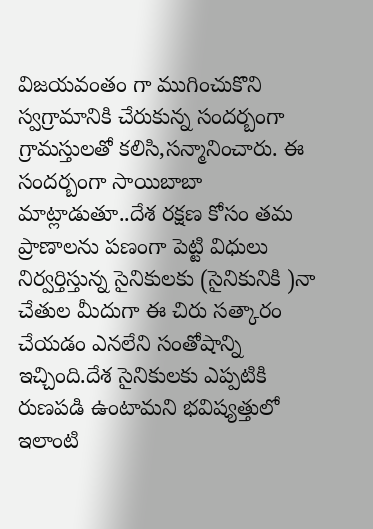విజయవంతం గా ముగించుకొని స్వగ్రామానికి చేరుకున్న సందర్బంగా గ్రామస్తులతో కలిసి,సన్మానించారు. ఈ సందర్బంగా సాయిబాబా మాట్లాడుతూ..దేశ రక్షణ కోసం తమ ప్రాణాలను పణంగా పెట్టి విధులు నిర్వర్తిస్తున్న సైనికులకు (సైనికునికి )నా చేతుల మీదుగా ఈ చిరు సత్కారం చేయడం ఎనలేని సంతోషాన్ని ఇచ్చింది.దేశ సైనికులకు ఎప్పటికి రుణపడి ఉంటామని భవిష్యత్తులో ఇలాంటి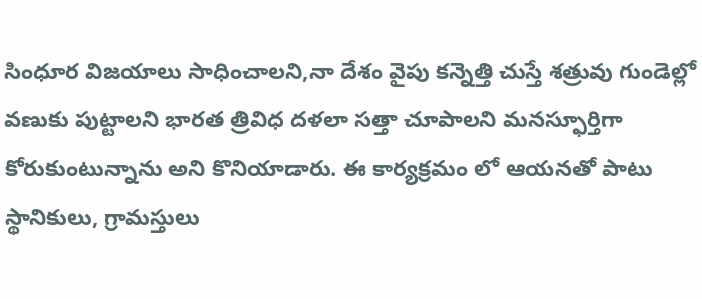సింధూర విజయాలు సాధించాలని,నా దేశం వైపు కన్నెత్తి చుస్తే శత్రువు గుండెల్లో వణుకు పుట్టాలని భారత త్రివిధ దళలా సత్తా చూపాలని మనస్ఫూర్తిగా కోరుకుంటున్నాను అని కొనియాడారు. ఈ కార్యక్రమం లో ఆయనతో పాటు స్థానికులు, గ్రామస్తులు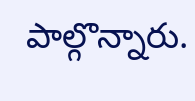పాల్గొన్నారు.